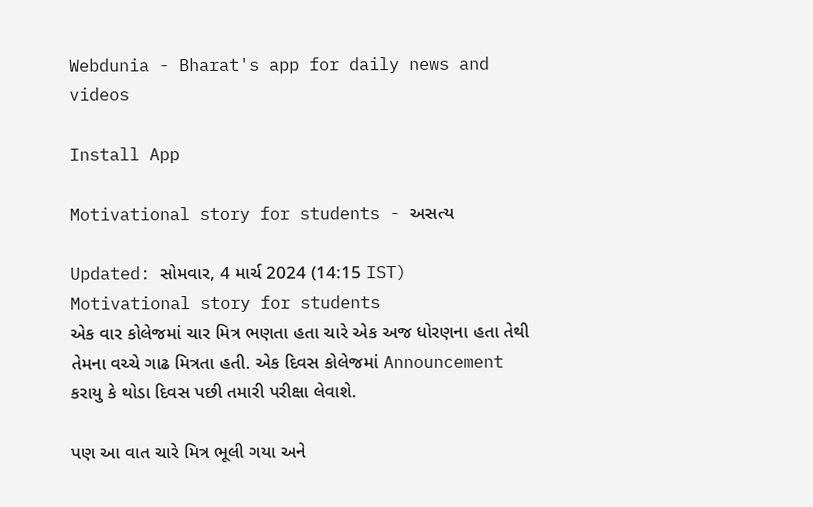Webdunia - Bharat's app for daily news and videos

Install App

Motivational story for students - અસત્ય

Updated: સોમવાર, 4 માર્ચ 2024 (14:15 IST)
Motivational story for students
એક વાર કોલેજમાં ચાર મિત્ર ભણતા હતા ચારે એક અજ ધોરણના હતા તેથી તેમના વચ્ચે ગાઢ મિત્રતા હતી. એક દિવસ કોલેજમાં Announcement કરાયુ કે થોડા દિવસ પછી તમારી પરીક્ષા લેવાશે.

પણ આ વાત ચારે મિત્ર ભૂલી ગયા અને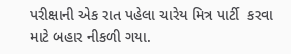પરીક્ષાની એક રાત પહેલા ચારેય મિત્ર પાર્ટી  કરવા માટે બહાર નીકળી ગયા.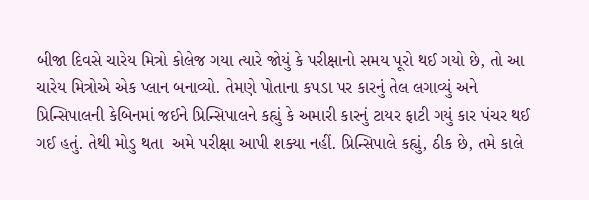બીજા દિવસે ચારેય મિત્રો કોલેજ ગયા ત્યારે જોયું કે પરીક્ષાનો સમય પૂરો થઈ ગયો છે, તો આ ચારેય મિત્રોએ એક પ્લાન બનાવ્યો. તેમણે પોતાના કપડા પર કારનું તેલ લગાવ્યું અને પ્રિન્સિપાલની કેબિનમાં જઈને પ્રિન્સિપાલને કહ્યું કે અમારી કારનું ટાયર ફાટી ગયું કાર પંચર થઈ ગઈ હતું. તેથી મોડુ થતા  અમે પરીક્ષા આપી શક્યા નહીં. પ્રિન્સિપાલે કહ્યું, ઠીક છે, તમે કાલે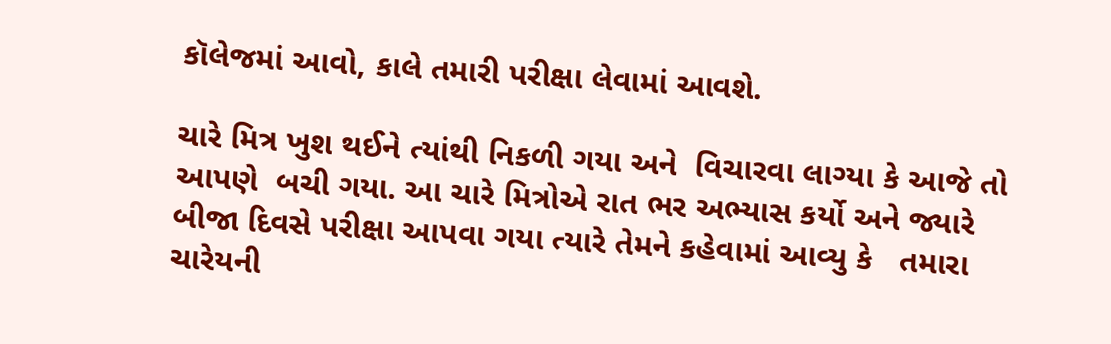કૉલેજમાં આવો, કાલે તમારી પરીક્ષા લેવામાં આવશે.

ચારે મિત્ર ખુશ થઈને ત્યાંથી નિકળી ગયા અને  વિચારવા લાગ્યા કે આજે તો આપણે  બચી ગયા. આ ચારે મિત્રોએ રાત ભર અભ્યાસ કર્યો અને જ્યારે બીજા દિવસે પરીક્ષા આપવા ગયા ત્યારે તેમને કહેવામાં આવ્યુ કે   તમારા ચારેયની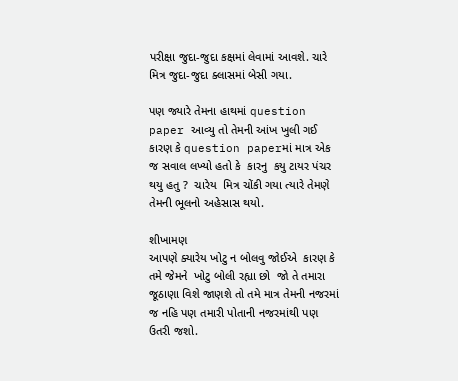પરીક્ષા જુદા-જુદા કક્ષમાં લેવામાં આવશે. ચારે મિત્ર જુદા-જુદા ક્લાસમાં બેસી ગયા.

પણ જ્યારે તેમના હાથમાં question paper આવ્યુ તો તેમની આંખ ખુલી ગઈ કારણ કે question paperમાં માત્ર એક જ સવાલ લખ્યો હતો કે  કારનુ  કયુ ટાયર પંચર થયુ હતુ ?  ચારેય  મિત્ર ચોંકી ગયા ત્યારે તેમણે તેમની ભૂલનો અહેસાસ થયો.

શીખામણ
આપણે ક્યારેય ખોટુ ન બોલવુ જોઈએ  કારણ કે તમે જેમને  ખોટુ બોલી રહ્યા છો  જો તે તમારા જૂઠાણા વિશે જાણશે તો તમે માત્ર તેમની નજરમાં જ નહિ પણ તમારી પોતાની નજરમાંથી પણ ઉતરી જશો.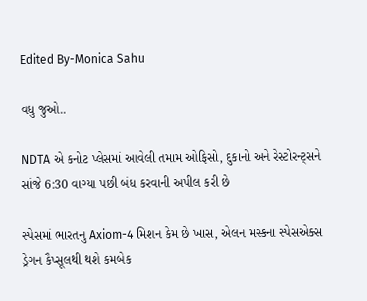Edited By-Monica Sahu

વધુ જુઓ..

NDTA એ કનોટ પ્લેસમાં આવેલી તમામ ઓફિસો, દુકાનો અને રેસ્ટોરન્ટ્સને સાંજે 6:30 વાગ્યા પછી બંધ કરવાની અપીલ કરી છે

સ્પેસમાં ભારતનુ Axiom-4 મિશન કેમ છે ખાસ, એલન મસ્કના સ્પેસએક્સ ડ્રેગન કૈપ્સૂલથી થશે કમબેક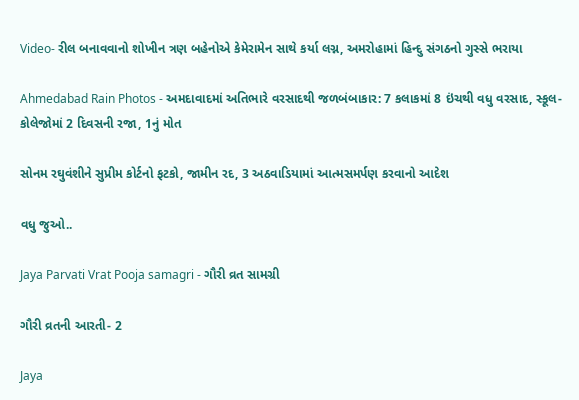Video- રીલ બનાવવાનો શોખીન ત્રણ બહેનોએ કેમેરામેન સાથે કર્યા લગ્ન, અમરોહામાં હિન્દુ સંગઠનો ગુસ્સે ભરાયા

Ahmedabad Rain Photos - અમદાવાદમાં અતિભારે વરસાદથી જળબંબાકાર: 7 કલાકમાં 8 ઇંચથી વધુ વરસાદ, સ્કૂલ-કોલેજોમાં 2 દિવસની રજા, 1નું મોત

સોનમ રઘુવંશીને સુપ્રીમ કોર્ટનો ફટકો, જામીન રદ, 3 અઠવાડિયામાં આત્મસમર્પણ કરવાનો આદેશ

વધુ જુઓ..

Jaya Parvati Vrat Pooja samagri - ગૌરી વ્રત સામગ્રી

ગૌરી વ્રતની આરતી- 2

Jaya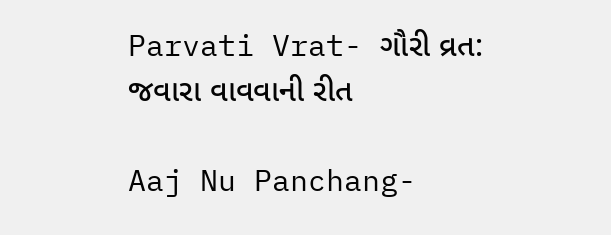Parvati Vrat- ગૌરી વ્રત: જવારા વાવવાની રીત

Aaj Nu Panchang-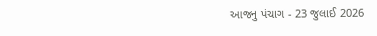આજનુ પંચાગ - 23 જુલાઈ 2026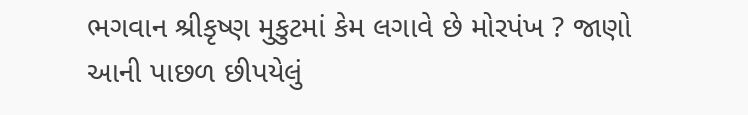ભગવાન શ્રીકૃષ્ણ મુકુટમાં કેમ લગાવે છે મોરપંખ ? જાણો આની પાછળ છીપયેલું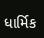ધાર્મિક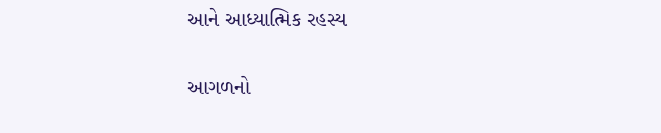આને આધ્યાત્મિક રહસ્ય

આગળનો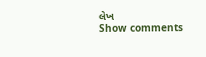લેખ
Show comments